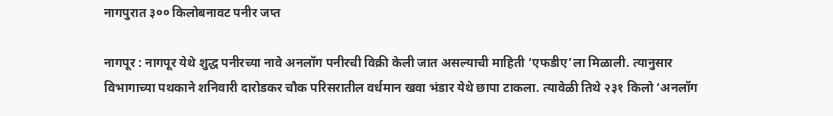नागपुरात ३०० किलोबनावट पनीर जप्त

नागपूर : नागपूर येथे शुद्ध पनीरच्या नावे अनलॉग पनीरची विक्री केली जात असल्याची माहिती ‘एफडीए’ला मिळाली. त्यानुसार विभागाच्या पथकाने शनिवारी दारोडकर चौक परिसरातील वर्धमान खवा भंडार येथे छापा टाकला. त्यावेळी तिथे २३१ किलो ‘अनलॉग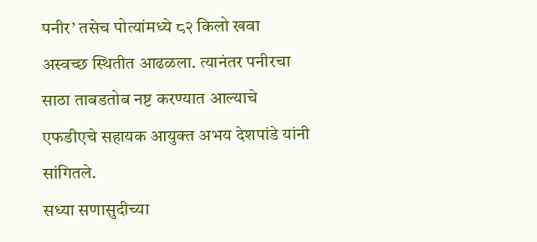पनीर’ तसेच पोत्यांमध्ये ८२ किलो खवा अस्वच्छ स्थितीत आढळला. त्यानंतर पनीरचा साठा ताबडतोब नष्ट करण्यात आल्याचे एफडीएचे सहायक आयुक्त अभय देशपांडे यांनी सांगितले.
सध्या सणासुदीच्या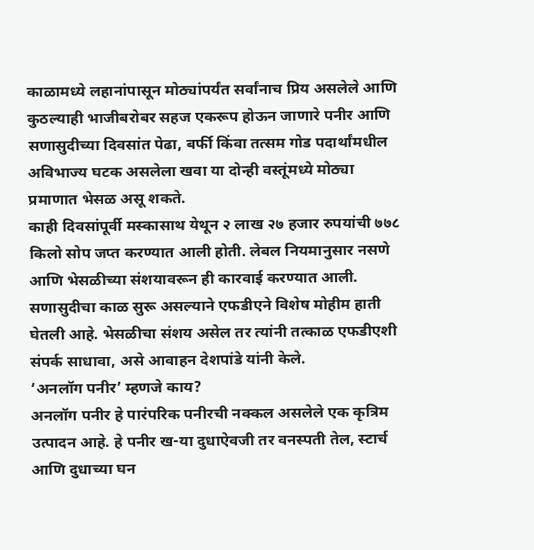काळामध्ये लहानांपासून मोठ्यांपर्यंत सर्वांनाच प्रिय असलेले आणि कुठल्याही भाजीबरोबर सहज एकरूप होऊन जाणारे पनीर आणि सणासुदीच्या दिवसांत पेढा, बर्फी किंवा तत्सम गोड पदार्थांमधील अविभाज्य घटक असलेला खवा या दोन्ही वस्तूंमध्ये मोठ्या प्रमाणात भेसळ असू शकते.
काही दिवसांपूर्वी मस्कासाथ येथून २ लाख २७ हजार रुपयांची ७७८ किलो सोप जप्त करण्यात आली होती. लेबल नियमानुसार नसणे आणि भेसळीच्या संशयावरून ही कारवाई करण्यात आली. सणासुदीचा काळ सुरू असल्याने एफडीएने विशेष मोहीम हाती घेतली आहे. भेसळीचा संशय असेल तर त्यांनी तत्काळ एफडीएशी संपर्क साधावा, असे आवाहन देशपांडे यांनी केले.
‘अनलॉग पनीर’ म्हणजे काय?
अनलॉग पनीर हे पारंपरिक पनीरची नक्कल असलेले एक कृत्रिम उत्पादन आहे. हे पनीर ख-या दुधाऐवजी तर वनस्पती तेल, स्टार्च आणि दुधाच्या घन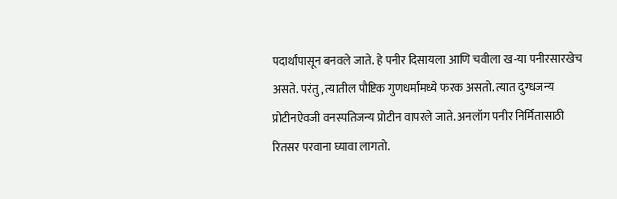पदार्थांपासून बनवले जाते. हे पनीर दिसायला आणि चवीला ख-या पनीरसारखेच असते. परंतु, त्यातील पौष्टिक गुणधर्मांमध्ये फरक असतो. त्यात दुग्धजन्य प्रोटीनऐवजी वनस्पतिजन्य प्रोटीन वापरले जाते. अनलॉग पनीर निर्मितासाठी रितसर परवाना घ्यावा लागतो.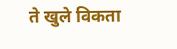ते खुले विकता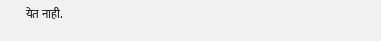येत नाही.